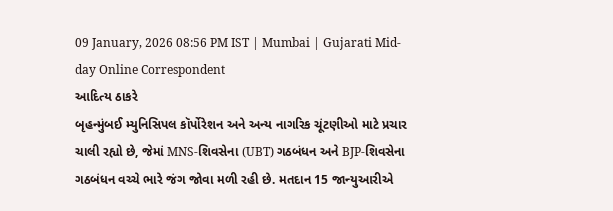09 January, 2026 08:56 PM IST | Mumbai | Gujarati Mid-day Online Correspondent
આદિત્ય ઠાકરે
બૃહન્મુંબઈ મ્યુનિસિપલ કૉર્પોરેશન અને અન્ય નાગરિક ચૂંટણીઓ માટે પ્રચાર ચાલી રહ્યો છે, જેમાં MNS-શિવસેના (UBT) ગઠબંધન અને BJP-શિવસેના ગઠબંધન વચ્ચે ભારે જંગ જોવા મળી રહી છે. મતદાન 15 જાન્યુઆરીએ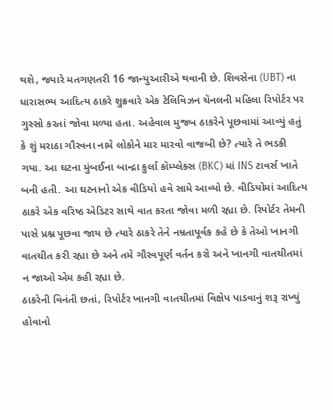થશે, જ્યારે મતગણતરી 16 જાન્યુઆરીએ થવાની છે. શિવસેના (UBT) ના ધારાસભ્ય આદિત્ય ઠાકરે શુક્રવારે એક ટેલિવિઝન ચૅનલની મહિલા રિપોર્ટર પર ગુસ્સો કરતાં જોવા મળ્યા હતા. અહેવાલ મુજબ ઠાકરેને પૂછવામાં આવ્યું હતું કે શું મરાઠા ગૌરવના નામે લોકોને માર મારવો વાજબી છે? ત્યારે તે ભડકી ગયા. આ ઘટના મુંબઈના બાન્દ્રા કુર્લા કૉમ્પ્લેક્સ (BKC) માં INS ટાવર્સ ખાતે બની હતી. આ ઘટનાનો એક વીડિયો હવે સામે આવ્યો છે. વીડિયોમાં આદિત્ય ઠાકરે એક વરિષ્ઠ એડિટર સાથે વાત કરતા જોવા મળી રહ્યા છે. રિપોર્ટર તેમની પાસે પ્રશ્ન પૂછવા જાય છે ત્યારે ઠાકરે તેને નમ્રતાપૂર્વક કહે છે કે તેઓ ખાનગી વાતચીત કરી રહ્યા છે અને તમે ગૌરવપૂર્ણ વર્તન કરો અને ખાનગી વાતચીતમાં ન જાઓ એમ કહી રહ્યા છે.
ઠાકરેની વિનંતી છતાં, રિપોર્ટર ખાનગી વાતચીતમાં વિક્ષેપ પાડવાનું શરૂ રાખ્યું હોવાનો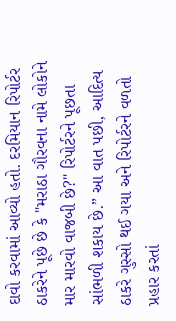દાવો કરવામાં આવ્યો હતો. દરમિયાન રિપોર્ટર ઠાકરેને પૂછે છે કે "મરાઠા ગૌરવના નામે લોકોને માર મારવો વાજબી છે?" રિપોર્ટરને પૂછતા સાંભળી શકાય છે.” આ વાત પછી, આદિત્ય ઠાકરે ગુસ્સો થઈ ગયા અને રિપોર્ટરને વળતો પ્રહાર કરતાં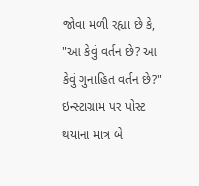જોવા મળી રહ્યા છે કે, "આ કેવું વર્તન છે? આ કેવું ગુનાહિત વર્તન છે?" ઇન્સ્ટાગ્રામ પર પોસ્ટ થયાના માત્ર બે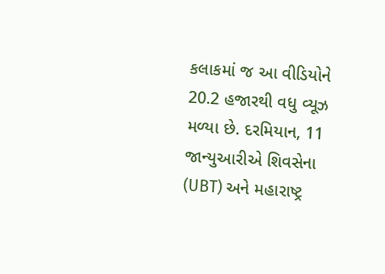કલાકમાં જ આ વીડિયોને 20.2 હજારથી વધુ વ્યૂઝ મળ્યા છે. દરમિયાન, 11 જાન્યુઆરીએ શિવસેના (UBT) અને મહારાષ્ટ્ર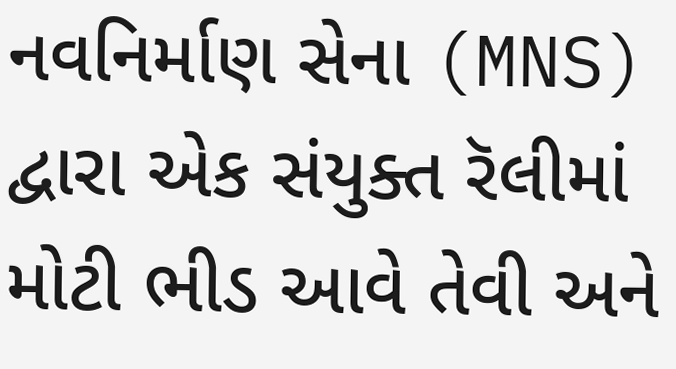નવનિર્માણ સેના (MNS) દ્વારા એક સંયુક્ત રૅલીમાં મોટી ભીડ આવે તેવી અને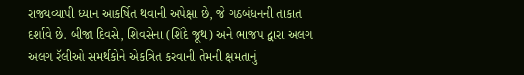રાજ્યવ્યાપી ધ્યાન આકર્ષિત થવાની અપેક્ષા છે, જે ગઠબંધનની તાકાત દર્શાવે છે. બીજા દિવસે, શિવસેના (શિંદે જૂથ) અને ભાજપ દ્વારા અલગ અલગ રૅલીઓ સમર્થકોને એકત્રિત કરવાની તેમની ક્ષમતાનું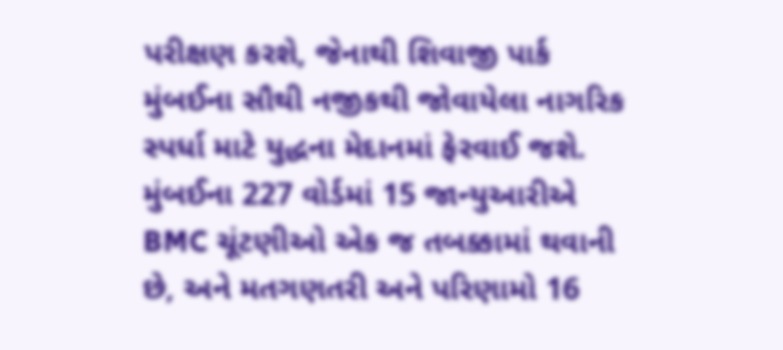પરીક્ષણ કરશે, જેનાથી શિવાજી પાર્ક મુંબઈના સૌથી નજીકથી જોવાયેલા નાગરિક સ્પર્ધા માટે યુદ્ધના મેદાનમાં ફેરવાઈ જશે. મુંબઈના 227 વોર્ડમાં 15 જાન્યુઆરીએ BMC ચૂંટણીઓ એક જ તબક્કામાં થવાની છે, અને મતગણતરી અને પરિણામો 16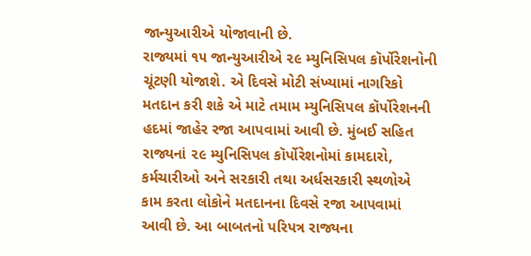જાન્યુઆરીએ યોજાવાની છે.
રાજ્યમાં ૧૫ જાન્યુઆરીએ ૨૯ મ્યુનિસિપલ કૉર્પોરેશનોની ચૂંટણી યોજાશે. એ દિવસે મોટી સંખ્યામાં નાગરિકો મતદાન કરી શકે એ માટે તમામ મ્યુનિસિપલ કૉર્પોરેશનની હદમાં જાહેર રજા આપવામાં આવી છે. મુંબઈ સહિત રાજ્યનાં ૨૯ મ્યુનિસિપલ કૉર્પોરેશનોમાં કામદારો, કર્મચારીઓ અને સરકારી તથા અર્ધસરકારી સ્થળોએ કામ કરતા લોકોને મતદાનના દિવસે રજા આપવામાં આવી છે. આ બાબતનો પરિપત્ર રાજ્યના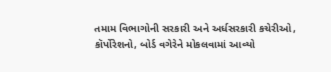તમામ વિભાગોની સરકારી અને અર્ધસરકારી કચેરીઓ, કૉર્પોરેશનો, બોર્ડ વગેરેને મોકલવામાં આવ્યો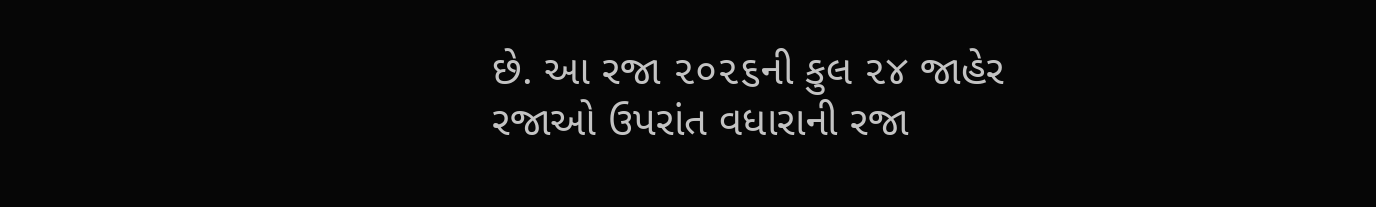છે. આ રજા ૨૦૨૬ની કુલ ૨૪ જાહેર રજાઓ ઉપરાંત વધારાની રજા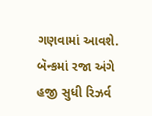ગણવામાં આવશે. બૅન્કમાં રજા અંગે હજી સુધી રિઝર્વ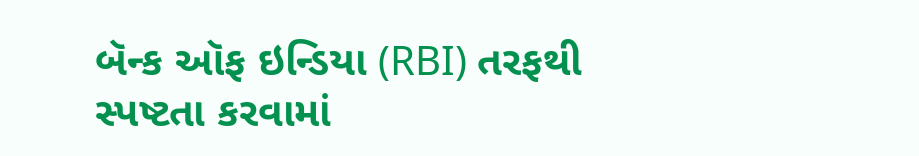બૅન્ક ઑફ ઇન્ડિયા (RBI) તરફથી સ્પષ્ટતા કરવામાં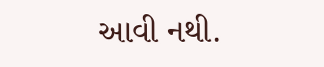આવી નથી.